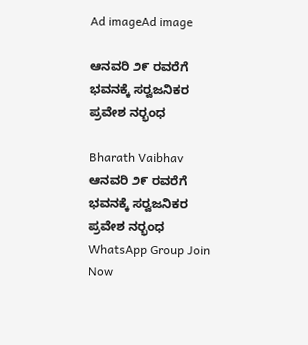Ad imageAd image

ಆನವರಿ ೨೯ ರವರೆಗೆ ಭವನಕ್ಕೆ ಸರ‍್ವಜನಿಕರ ಪ್ರವೇಶ ನರ‍್ಭಂಧ

Bharath Vaibhav
ಆನವರಿ ೨೯ ರವರೆಗೆ ಭವನಕ್ಕೆ ಸರ‍್ವಜನಿಕರ ಪ್ರವೇಶ ನರ‍್ಭಂಧ
WhatsApp Group Join Now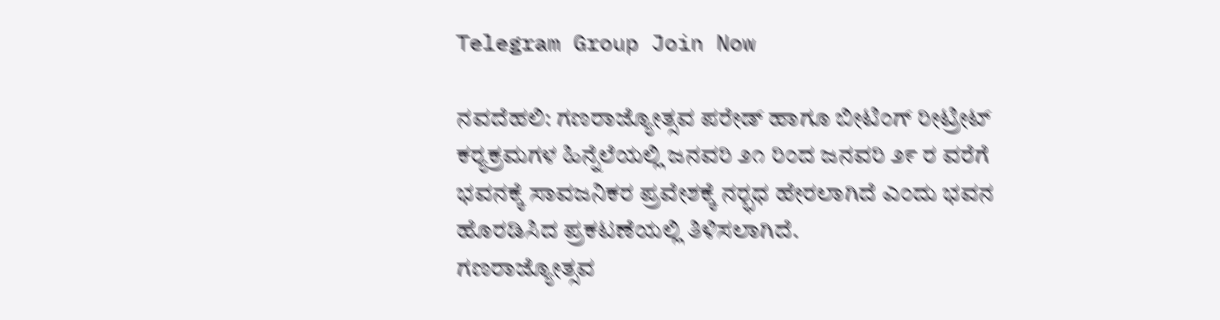Telegram Group Join Now

ನವದೆಹಲಿ: ಗಣರಾಜ್ಯೋತ್ಸವ ಪರೇಡ್ ಹಾಗೂ ಬೀಟಿಂಗ್ ರೀಟ್ರೀಟ್ ಕರ‍್ಯಕ್ರಮಗಳ ಹಿನ್ನೆಲೆಯಲ್ಲಿ ಜನವರಿ ೨೧ ರಿಂದ ಜನವರಿ ೨೯ ರ ವರೆಗೆ ಭವನಕ್ಕೆ ಸಾವಜನಿಕರ ಪ್ರವೇಶಕ್ಕೆ ನರ‍್ಭಧ ಹೇರಲಾಗಿದೆ ಎಂದು ಭವನ ಹೊರಡಿಸಿದ ಪ್ರಕಟಣೆಯಲ್ಲಿ ತಿಳಿಸಲಾಗಿದೆ.
ಗಣರಾಜ್ಯೋತ್ಸವ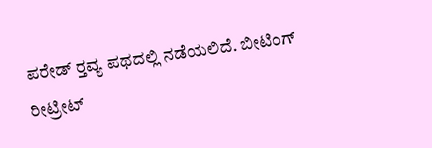ಪರೇಡ್ ರ‍್ತವ್ಯ ಪಥದಲ್ಲಿ ನಡೆಯಲಿದೆ. ಬೀಟಿಂಗ್ ರೀಟ್ರೀಟ್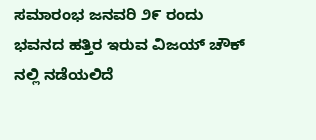ಸಮಾರಂಭ ಜನವರಿ ೨೯ ರಂದು ಭವನದ ಹತ್ತಿರ ಇರುವ ವಿಜಯ್ ಚೌಕ್ ನಲ್ಲಿ ನಡೆಯಲಿದೆ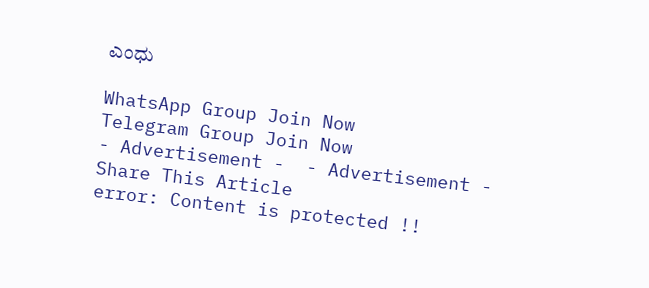ಎಂಧು

WhatsApp Group Join Now
Telegram Group Join Now
- Advertisement -  - Advertisement -
Share This Article
error: Content is protected !!